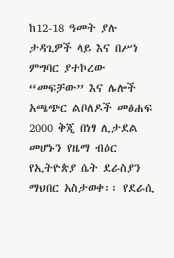ከ12-18 ዓመት ያሉ ታዳጊዎች ላይ እና በሥነ ምግባር ያተኮረው “መፍቻው” እና ሌሎች አጫጭር ልቦለዶች መፅሐፍ 2000 ቅጂ በነፃ ሊታደል መሆኑን የዜማ ብዕር የኢትዮጵያ ሴት ደራስያን ማህበር አስታወቀ፡፡ የደራሲ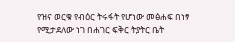የዝና ወርቁ የብዕር ትሩፋት የሆነው መፅሐፍ በነፃ የሚታደለው ነገ በሐገር ፍቅር ትያትር ቤት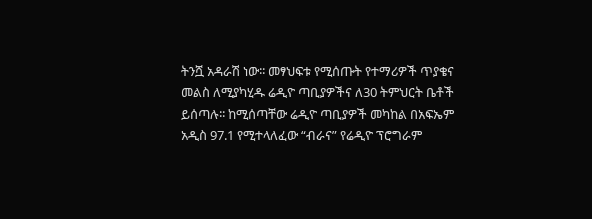ትንሿ አዳራሽ ነው፡፡ መፃህፍቱ የሚሰጡት የተማሪዎች ጥያቄና መልስ ለሚያካሂዱ ሬዲዮ ጣቢያዎችና ለ30 ትምህርት ቤቶች ይሰጣሉ፡፡ ከሚሰጣቸው ሬዲዮ ጣቢያዎች መካከል በአፍኤም አዲስ 97.1 የሚተላለፈው “ብራና” የሬዲዮ ፕሮግራም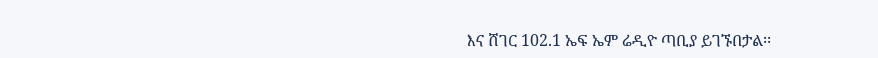እና ሸገር 102.1 ኤፍ ኤም ሬዲዮ ጣቢያ ይገኙበታል፡፡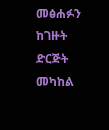መፅሐፉን ከገዙት ድርጅት መካከል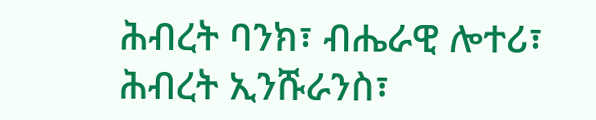ሕብረት ባንክ፣ ብሔራዊ ሎተሪ፣ ሕብረት ኢንሹራንስ፣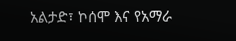አልታድ፣ ኮሰሞ እና የአማራ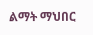ልማት ማህበር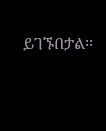ይገኙበታል፡፡